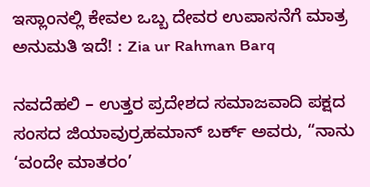ಇಸ್ಲಾಂನಲ್ಲಿ ಕೇವಲ ಒಬ್ಬ ದೇವರ ಉಪಾಸನೆಗೆ ಮಾತ್ರ ಅನುಮತಿ ಇದೆ! : Zia ur Rahman Barq

ನವದೆಹಲಿ – ಉತ್ತರ ಪ್ರದೇಶದ ಸಮಾಜವಾದಿ ಪಕ್ಷದ ಸಂಸದ ಜಿಯಾವುರ್ರಹಮಾನ್ ಬರ್ಕ್ ಅವರು, “ನಾನು ‘ವಂದೇ ಮಾತರಂ’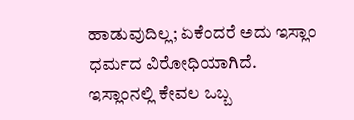ಹಾಡುವುದಿಲ್ಲ; ಏಕೆಂದರೆ ಅದು ಇಸ್ಲಾಂ ಧರ್ಮದ ವಿರೋಧಿಯಾಗಿದೆ. ಇಸ್ಲಾಂನಲ್ಲಿ ಕೇವಲ ಒಬ್ಬ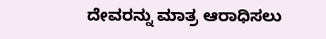ದೇವರನ್ನು ಮಾತ್ರ ಆರಾಧಿಸಲು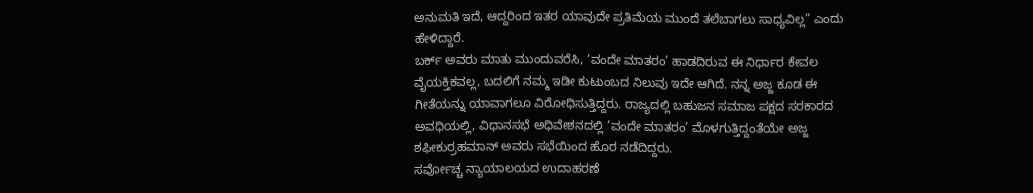ಅನುಮತಿ ಇದೆ, ಆದ್ದರಿಂದ ಇತರ ಯಾವುದೇ ಪ್ರತಿಮೆಯ ಮುಂದೆ ತಲೆಬಾಗಲು ಸಾಧ್ಯವಿಲ್ಲ” ಎಂದು ಹೇಳಿದ್ದಾರೆ.
ಬರ್ಕ್ ಅವರು ಮಾತು ಮುಂದುವರೆಸಿ, ‘ವಂದೇ ಮಾತರಂ’ ಹಾಡದಿರುವ ಈ ನಿರ್ಧಾರ ಕೇವಲ ವೈಯಕ್ತಿಕವಲ್ಲ, ಬದಲಿಗೆ ನಮ್ಮ ಇಡೀ ಕುಟುಂಬದ ನಿಲುವು ಇದೇ ಆಗಿದೆ. ನನ್ನ ಅಜ್ಜ ಕೂಡ ಈ ಗೀತೆಯನ್ನು ಯಾವಾಗಲೂ ವಿರೋಧಿಸುತ್ತಿದ್ದರು. ರಾಜ್ಯದಲ್ಲಿ ಬಹುಜನ ಸಮಾಜ ಪಕ್ಷದ ಸರಕಾರದ ಅವಧಿಯಲ್ಲಿ, ವಿಧಾನಸಭೆ ಅಧಿವೇಶನದಲ್ಲಿ ‘ವಂದೇ ಮಾತರಂ’ ಮೊಳಗುತ್ತಿದ್ದಂತೆಯೇ ಅಜ್ಜ ಶಫೀಕುರ್ರಹಮಾನ್ ಅವರು ಸಭೆಯಿಂದ ಹೊರ ನಡೆದಿದ್ದರು.
ಸರ್ವೋಚ್ಚ ನ್ಯಾಯಾಲಯದ ಉದಾಹರಣೆ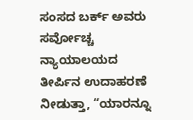ಸಂಸದ ಬರ್ಕ್ ಅವರು ಸರ್ವೋಚ್ಚ ನ್ಯಾಯಾಲಯದ ತೀರ್ಪಿನ ಉದಾಹರಣೆ ನೀಡುತ್ತಾ, “ಯಾರನ್ನೂ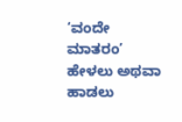‘ವಂದೇ ಮಾತರಂ’ ಹೇಳಲು ಅಥವಾ ಹಾಡಲು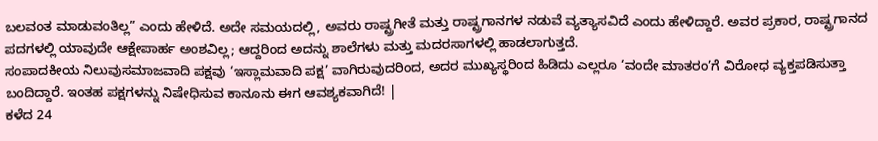ಬಲವಂತ ಮಾಡುವಂತಿಲ್ಲ” ಎಂದು ಹೇಳಿದೆ. ಅದೇ ಸಮಯದಲ್ಲಿ, ಅವರು ರಾಷ್ಟ್ರಗೀತೆ ಮತ್ತು ರಾಷ್ಟ್ರಗಾನಗಳ ನಡುವೆ ವ್ಯತ್ಯಾಸವಿದೆ ಎಂದು ಹೇಳಿದ್ದಾರೆ. ಅವರ ಪ್ರಕಾರ, ರಾಷ್ಟ್ರಗಾನದ ಪದಗಳಲ್ಲಿ ಯಾವುದೇ ಆಕ್ಷೇಪಾರ್ಹ ಅಂಶವಿಲ್ಲ; ಆದ್ದರಿಂದ ಅದನ್ನು ಶಾಲೆಗಳು ಮತ್ತು ಮದರಸಾಗಳಲ್ಲಿ ಹಾಡಲಾಗುತ್ತದೆ.
ಸಂಪಾದಕೀಯ ನಿಲುವುಸಮಾಜವಾದಿ ಪಕ್ಷವು ‘ಇಸ್ಲಾಮವಾದಿ ಪಕ್ಷ’ ವಾಗಿರುವುದರಿಂದ, ಅದರ ಮುಖ್ಯಸ್ಥರಿಂದ ಹಿಡಿದು ಎಲ್ಲರೂ ‘ವಂದೇ ಮಾತರಂ’ಗೆ ವಿರೋಧ ವ್ಯಕ್ತಪಡಿಸುತ್ತಾ ಬಂದಿದ್ದಾರೆ. ಇಂತಹ ಪಕ್ಷಗಳನ್ನು ನಿಷೇಧಿಸುವ ಕಾನೂನು ಈಗ ಆವಶ್ಯಕವಾಗಿದೆ! |
ಕಳೆದ 24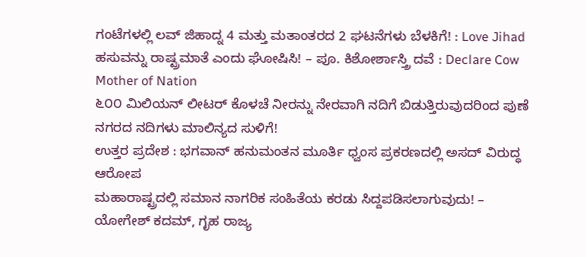ಗಂಟೆಗಳಲ್ಲಿ ಲವ್ ಜಿಹಾದ್ನ 4 ಮತ್ತು ಮತಾಂತರದ 2 ಘಟನೆಗಳು ಬೆಳಕಿಗೆ! : Love Jihad
ಹಸುವನ್ನು ರಾಷ್ಟ್ರಮಾತೆ ಎಂದು ಘೋಷಿಸಿ! – ಪೂ. ಕಿಶೋರ್ಶಾಸ್ತ್ರಿ ದವೆ : Declare Cow Mother of Nation
೬೦೦ ಮಿಲಿಯನ್ ಲೀಟರ್ ಕೊಳಚೆ ನೀರನ್ನು ನೇರವಾಗಿ ನದಿಗೆ ಬಿಡುತ್ತಿರುವುದರಿಂದ ಪುಣೆ ನಗರದ ನದಿಗಳು ಮಾಲಿನ್ಯದ ಸುಳಿಗೆ!
ಉತ್ತರ ಪ್ರದೇಶ : ಭಗವಾನ್ ಹನುಮಂತನ ಮೂರ್ತಿ ಧ್ವಂಸ ಪ್ರಕರಣದಲ್ಲಿ ಅಸದ್ ವಿರುದ್ಧ ಆರೋಪ
ಮಹಾರಾಷ್ಟ್ರದಲ್ಲಿ ಸಮಾನ ನಾಗರಿಕ ಸಂಹಿತೆಯ ಕರಡು ಸಿದ್ದಪಡಿಸಲಾಗುವುದು! – ಯೋಗೇಶ್ ಕದಮ್, ಗೃಹ ರಾಜ್ಯ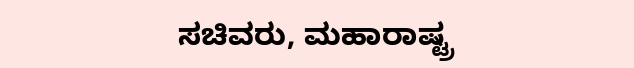ಸಚಿವರು, ಮಹಾರಾಷ್ಟ್ರ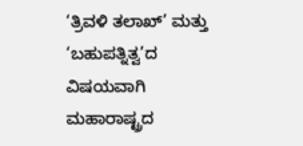‘ತ್ರಿವಳಿ ತಲಾಖ್’ ಮತ್ತು ‘ಬಹುಪತ್ನಿತ್ವ’ದ ವಿಷಯವಾಗಿ ಮಹಾರಾಷ್ಟ್ರದ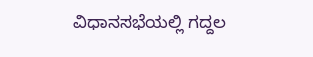ವಿಧಾನಸಭೆಯಲ್ಲಿ ಗದ್ದಲ